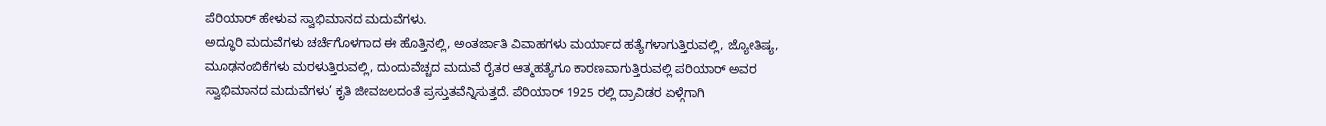ಪೆರಿಯಾರ್ ಹೇಳುವ ಸ್ವಾಭಿಮಾನದ ಮದುವೆಗಳು.
ಅದ್ಧೂರಿ ಮದುವೆಗಳು ಚರ್ಚೆಗೊಳಗಾದ ಈ ಹೊತ್ತಿನಲ್ಲಿ, ಅಂತರ್ಜಾತಿ ವಿವಾಹಗಳು ಮರ್ಯಾದ ಹತ್ಯೆಗಳಾಗುತ್ತಿರುವಲ್ಲಿ, ಜ್ಯೋತಿಷ್ಯ, ಮೂಢನಂಬಿಕೆಗಳು ಮರಳುತ್ತಿರುವಲ್ಲಿ, ದುಂದುವೆಚ್ಚದ ಮದುವೆ ರೈತರ ಆತ್ಮಹತ್ಯೆಗೂ ಕಾರಣವಾಗುತ್ತಿರುವಲ್ಲಿ ಪರಿಯಾರ್ ಅವರ ಸ್ವಾಭಿಮಾನದ ಮದುವೆಗಳು’ ಕೃತಿ ಜೀವಜಲದಂತೆ ಪ್ರಸ್ತುತವೆನ್ನಿಸುತ್ತದೆ. ಪೆರಿಯಾರ್ 1925 ರಲ್ಲಿ ದ್ರಾವಿಡರ ಏಳ್ಗೆಗಾಗಿ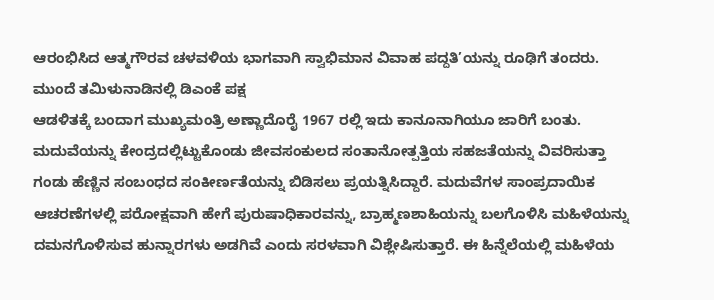ಆರಂಭಿಸಿದ ಆತ್ಮಗೌರವ ಚಳವಳಿಯ ಭಾಗವಾಗಿ ಸ್ವಾಭಿಮಾನ ವಿವಾಹ ಪದ್ದತಿ’ಯನ್ನು ರೂಢಿಗೆ ತಂದರು. ಮುಂದೆ ತಮಿಳುನಾಡಿನಲ್ಲಿ ಡಿಎಂಕೆ ಪಕ್ಷ
ಆಡಳಿತಕ್ಕೆ ಬಂದಾಗ ಮುಖ್ಯಮಂತ್ರಿ ಅಣ್ಣಾದೊರೈ 1967 ರಲ್ಲಿ ಇದು ಕಾನೂನಾಗಿಯೂ ಜಾರಿಗೆ ಬಂತು.
ಮದುವೆಯನ್ನು ಕೇಂದ್ರದಲ್ಲಿಟ್ಟುಕೊಂಡು ಜೀವಸಂಕುಲದ ಸಂತಾನೋತ್ಪತ್ತಿಯ ಸಹಜತೆಯನ್ನು ವಿವರಿಸುತ್ತಾ ಗಂಡು ಹೆಣ್ಣಿನ ಸಂಬಂಧದ ಸಂಕೀರ್ಣತೆಯನ್ನು ಬಿಡಿಸಲು ಪ್ರಯತ್ನಿಸಿದ್ದಾರೆ. ಮದುವೆಗಳ ಸಾಂಪ್ರದಾಯಿಕ ಆಚರಣೆಗಳಲ್ಲಿ ಪರೋಕ್ಷವಾಗಿ ಹೇಗೆ ಪುರುಷಾಧಿಕಾರವನ್ನು, ಬ್ರಾಹ್ಮಣಶಾಹಿಯನ್ನು ಬಲಗೊಳಿಸಿ ಮಹಿಳೆಯನ್ನು ದಮನಗೊಳಿಸುವ ಹುನ್ನಾರಗಳು ಅಡಗಿವೆ ಎಂದು ಸರಳವಾಗಿ ವಿಶ್ಲೇಷಿಸುತ್ತಾರೆ. ಈ ಹಿನ್ನೆಲೆಯಲ್ಲಿ ಮಹಿಳೆಯ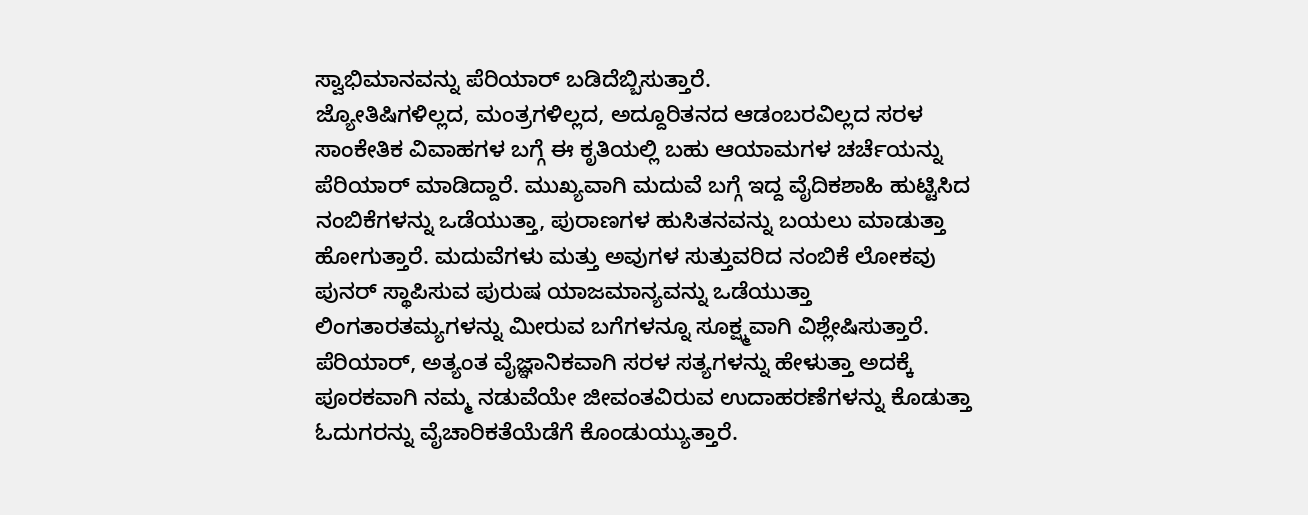ಸ್ವಾಭಿಮಾನವನ್ನು ಪೆರಿಯಾರ್ ಬಡಿದೆಬ್ಬಿಸುತ್ತಾರೆ.
ಜ್ಯೋತಿಷಿಗಳಿಲ್ಲದ, ಮಂತ್ರಗಳಿಲ್ಲದ, ಅದ್ದೂರಿತನದ ಆಡಂಬರವಿಲ್ಲದ ಸರಳ ಸಾಂಕೇತಿಕ ವಿವಾಹಗಳ ಬಗ್ಗೆ ಈ ಕೃತಿಯಲ್ಲಿ ಬಹು ಆಯಾಮಗಳ ಚರ್ಚೆಯನ್ನು ಪೆರಿಯಾರ್ ಮಾಡಿದ್ದಾರೆ. ಮುಖ್ಯವಾಗಿ ಮದುವೆ ಬಗ್ಗೆ ಇದ್ದ ವೈದಿಕಶಾಹಿ ಹುಟ್ಟಿಸಿದ ನಂಬಿಕೆಗಳನ್ನು ಒಡೆಯುತ್ತಾ, ಪುರಾಣಗಳ ಹುಸಿತನವನ್ನು ಬಯಲು ಮಾಡುತ್ತಾ ಹೋಗುತ್ತಾರೆ. ಮದುವೆಗಳು ಮತ್ತು ಅವುಗಳ ಸುತ್ತುವರಿದ ನಂಬಿಕೆ ಲೋಕವು ಪುನರ್ ಸ್ಥಾಪಿಸುವ ಪುರುಷ ಯಾಜಮಾನ್ಯವನ್ನು ಒಡೆಯುತ್ತಾ ಲಿಂಗತಾರತಮ್ಯಗಳನ್ನು ಮೀರುವ ಬಗೆಗಳನ್ನೂ ಸೂಕ್ಷ್ಮವಾಗಿ ವಿಶ್ಲೇಷಿಸುತ್ತಾರೆ.
ಪೆರಿಯಾರ್, ಅತ್ಯಂತ ವೈಜ್ಞಾನಿಕವಾಗಿ ಸರಳ ಸತ್ಯಗಳನ್ನು ಹೇಳುತ್ತಾ ಅದಕ್ಕೆ ಪೂರಕವಾಗಿ ನಮ್ಮ ನಡುವೆಯೇ ಜೀವಂತವಿರುವ ಉದಾಹರಣೆಗಳನ್ನು ಕೊಡುತ್ತಾ ಓದುಗರನ್ನು ವೈಚಾರಿಕತೆಯೆಡೆಗೆ ಕೊಂಡುಯ್ಯುತ್ತಾರೆ.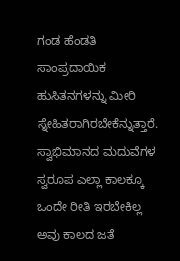ಗಂಡ ಹೆಂಡತಿ ಸಾಂಪ್ರದಾಯಿಕ ಹುಸಿತನಗಳನ್ನು ಮೀರಿ ಸ್ನೇಹಿತರಾಗಿರಬೇಕೆನ್ನುತ್ತಾರೆ. ಸ್ವಾಭಿಮಾನದ ಮದುವೆಗಳ ಸ್ವರೂಪ ಎಲ್ಲಾ ಕಾಲಕ್ಕೂ ಒಂದೇ ರೀತಿ ಇರಬೇಕಿಲ್ಲ ಅವು ಕಾಲದ ಜತೆ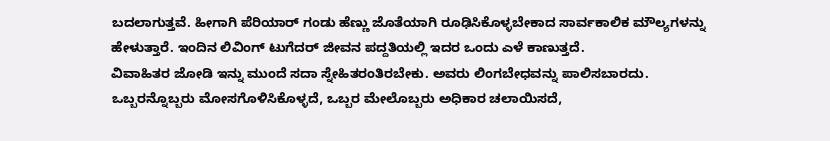ಬದಲಾಗುತ್ತವೆ. ಹೀಗಾಗಿ ಪೆರಿಯಾರ್ ಗಂಡು ಹೆಣ್ಣು ಜೊತೆಯಾಗಿ ರೂಢಿಸಿಕೊಳ್ಳಬೇಕಾದ ಸಾರ್ವಕಾಲಿಕ ಮೌಲ್ಯಗಳನ್ನು ಹೇಳುತ್ತಾರೆ. ಇಂದಿನ ಲಿವಿಂಗ್ ಟುಗೆದರ್ ಜೀವನ ಪದ್ದತಿಯಲ್ಲಿ ಇದರ ಒಂದು ಎಳೆ ಕಾಣುತ್ತದೆ.
ವಿವಾಹಿತರ ಜೋಡಿ ಇನ್ನು ಮುಂದೆ ಸದಾ ಸ್ನೇಹಿತರಂತಿರಬೇಕು. ಅವರು ಲಿಂಗಬೇಧವನ್ನು ಪಾಲಿಸಬಾರದು. ಒಬ್ಬರನ್ನೊಬ್ಬರು ಮೋಸಗೊಳಿಸಿಕೊಳ್ಳದೆ, ಒಬ್ಬರ ಮೇಲೊಬ್ಬರು ಅಧಿಕಾರ ಚಲಾಯಿಸದೆ,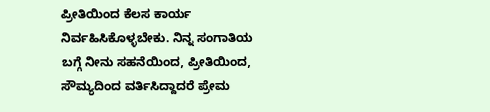ಪ್ರೀತಿಯಿಂದ ಕೆಲಸ ಕಾರ್ಯ ನಿರ್ವಹಿಸಿಕೊಳ್ಳಬೇಕು. ನಿನ್ನ ಸಂಗಾತಿಯ ಬಗ್ಗೆ ನೀನು ಸಹನೆಯಿಂದ, ಪ್ರೀತಿಯಿಂದ, ಸೌಮ್ಯದಿಂದ ವರ್ತಿಸಿದ್ದಾದರೆ ಪ್ರೇಮ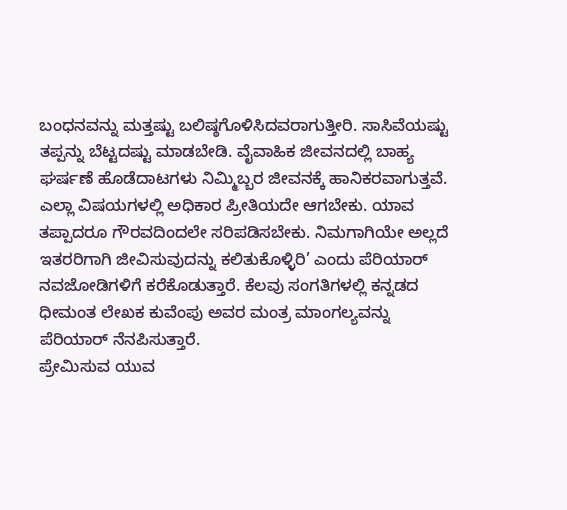ಬಂಧನವನ್ನು ಮತ್ತಷ್ಟು ಬಲಿಷ್ಠಗೊಳಿಸಿದವರಾಗುತ್ತೀರಿ. ಸಾಸಿವೆಯಷ್ಟು ತಪ್ಪನ್ನು ಬೆಟ್ಟದಷ್ಟು ಮಾಡಬೇಡಿ. ವೈವಾಹಿಕ ಜೀವನದಲ್ಲಿ ಬಾಹ್ಯ ಘರ್ಷಣೆ ಹೊಡೆದಾಟಗಳು ನಿಮ್ಮಿಬ್ಬರ ಜೀವನಕ್ಕೆ ಹಾನಿಕರವಾಗುತ್ತವೆ. ಎಲ್ಲಾ ವಿಷಯಗಳಲ್ಲಿ ಅಧಿಕಾರ ಪ್ರೀತಿಯದೇ ಆಗಬೇಕು. ಯಾವ ತಪ್ಪಾದರೂ ಗೌರವದಿಂದಲೇ ಸರಿಪಡಿಸಬೇಕು. ನಿಮಗಾಗಿಯೇ ಅಲ್ಲದೆ ಇತರರಿಗಾಗಿ ಜೀವಿಸುವುದನ್ನು ಕಲಿತುಕೊಳ್ಳಿರಿ’ ಎಂದು ಪೆರಿಯಾರ್ ನವಜೋಡಿಗಳಿಗೆ ಕರೆಕೊಡುತ್ತಾರೆ. ಕೆಲವು ಸಂಗತಿಗಳಲ್ಲಿ ಕನ್ನಡದ ಧೀಮಂತ ಲೇಖಕ ಕುವೆಂಪು ಅವರ ಮಂತ್ರ ಮಾಂಗಲ್ಯವನ್ನು ಪೆರಿಯಾರ್ ನೆನಪಿಸುತ್ತಾರೆ.
ಪ್ರೇಮಿಸುವ ಯುವ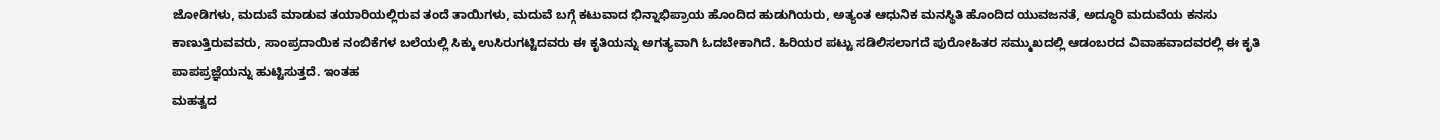ಜೋಡಿಗಳು, ಮದುವೆ ಮಾಡುವ ತಯಾರಿಯಲ್ಲಿರುವ ತಂದೆ ತಾಯಿಗಳು, ಮದುವೆ ಬಗ್ಗೆ ಕಟುವಾದ ಭಿನ್ನಾಭಿಪ್ರಾಯ ಹೊಂದಿದ ಹುಡುಗಿಯರು, ಅತ್ಯಂತ ಆಧುನಿಕ ಮನಸ್ಥಿತಿ ಹೊಂದಿದ ಯುವಜನತೆ, ಅದ್ಧೂರಿ ಮದುವೆಯ ಕನಸು ಕಾಣುತ್ತಿರುವವರು, ಸಾಂಪ್ರದಾಯಿಕ ನಂಬಿಕೆಗಳ ಬಲೆಯಲ್ಲಿ ಸಿಕ್ಕು ಉಸಿರುಗಟ್ಟಿದವರು ಈ ಕೃತಿಯನ್ನು ಅಗತ್ಯವಾಗಿ ಓದಬೇಕಾಗಿದೆ. ಹಿರಿಯರ ಪಟ್ಟು ಸಡಿಲಿಸಲಾಗದೆ ಪುರೋಹಿತರ ಸಮ್ಮುಖದಲ್ಲಿ ಆಡಂಬರದ ವಿವಾಹವಾದವರಲ್ಲಿ ಈ ಕೃತಿ ಪಾಪಪ್ರಜ್ಞೆಯನ್ನು ಹುಟ್ಟಿಸುತ್ತದೆ. ಇಂತಹ
ಮಹತ್ವದ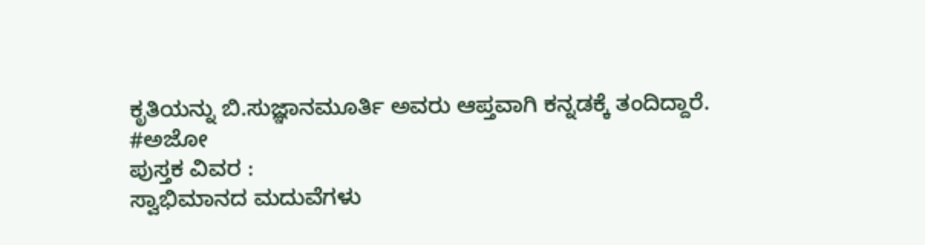ಕೃತಿಯನ್ನು ಬಿ.ಸುಜ್ಞಾನಮೂರ್ತಿ ಅವರು ಆಪ್ತವಾಗಿ ಕನ್ನಡಕ್ಕೆ ತಂದಿದ್ದಾರೆ.
#ಅಜೋ
ಪುಸ್ತಕ ವಿವರ :
ಸ್ವಾಭಿಮಾನದ ಮದುವೆಗಳು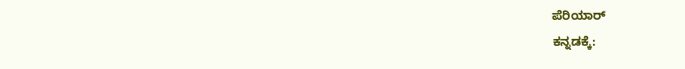ಪೆರಿಯಾರ್
ಕನ್ನಡಕ್ಕೆ: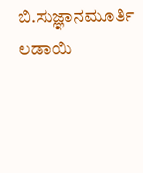ಬಿ.ಸುಜ್ಞಾನಮೂರ್ತಿ
ಲಡಾಯಿ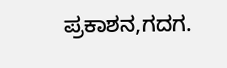ಪ್ರಕಾಶನ,ಗದಗ.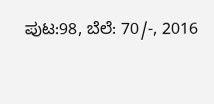ಪುಟ:98, ಬೆಲೆ: 70/-, 2016